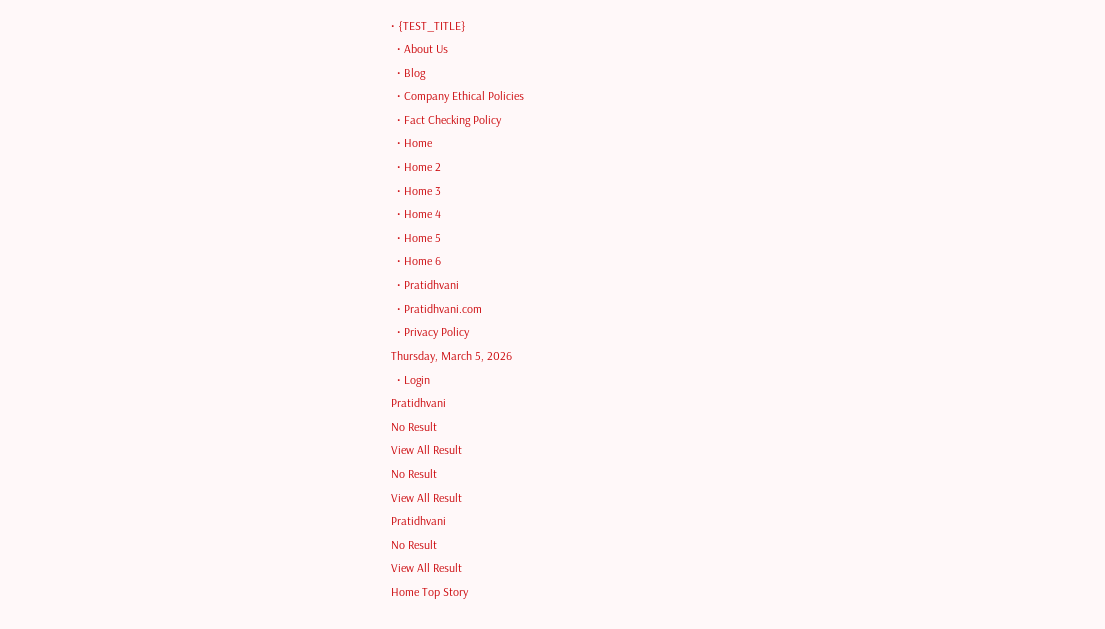• {TEST_TITLE}
  • About Us
  • Blog
  • Company Ethical Policies
  • Fact Checking Policy
  • Home
  • Home 2
  • Home 3
  • Home 4
  • Home 5
  • Home 6
  • Pratidhvani
  • Pratidhvani.com
  • Privacy Policy
Thursday, March 5, 2026
  • Login
Pratidhvani
No Result
View All Result
No Result
View All Result
Pratidhvani
No Result
View All Result
Home Top Story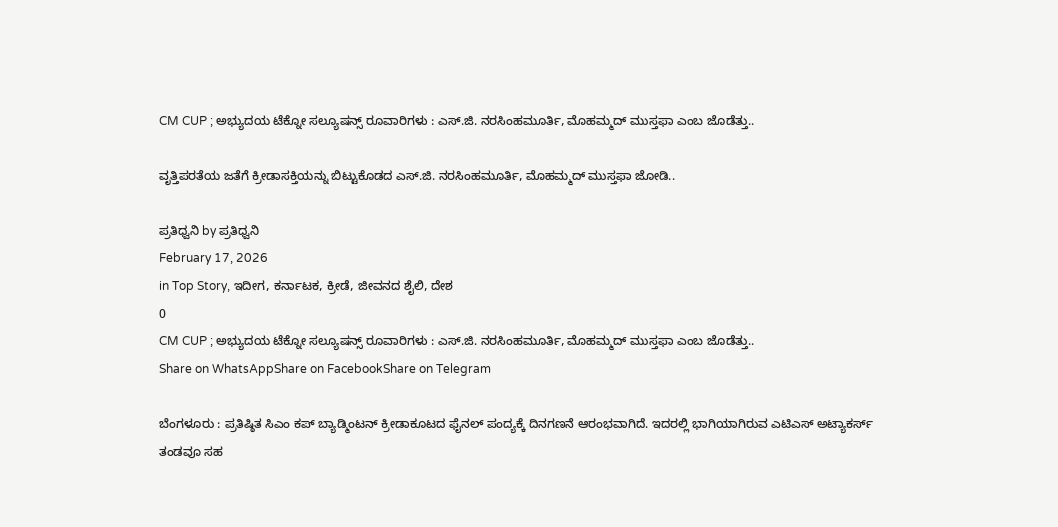CM CUP ; ಅಭ್ಯುದಯ ಟೆಕ್ನೋ ಸಲ್ಯೂಷನ್ಸ್ ರೂವಾರಿಗಳು : ಎಸ್.ಜಿ. ನರಸಿಂಹಮೂರ್ತಿ, ಮೊಹಮ್ಮದ್ ಮುಸ್ತಫಾ ಎಂಬ ಜೊಡೆತ್ತು..

ವೃತ್ತಿಪರತೆಯ ಜತೆಗೆ ಕ್ರೀಡಾಸಕ್ತಿಯನ್ನು ಬಿಟ್ಟುಕೊಡದ ಎಸ್.ಜಿ. ನರಸಿಂಹಮೂರ್ತಿ, ಮೊಹಮ್ಮದ್ ಮುಸ್ತಫಾ ಜೋಡಿ..

ಪ್ರತಿಧ್ವನಿ by ಪ್ರತಿಧ್ವನಿ
February 17, 2026
in Top Story, ಇದೀಗ, ಕರ್ನಾಟಕ, ಕ್ರೀಡೆ, ಜೀವನದ ಶೈಲಿ, ದೇಶ
0
CM CUP ; ಅಭ್ಯುದಯ ಟೆಕ್ನೋ ಸಲ್ಯೂಷನ್ಸ್ ರೂವಾರಿಗಳು : ಎಸ್.ಜಿ. ನರಸಿಂಹಮೂರ್ತಿ, ಮೊಹಮ್ಮದ್ ಮುಸ್ತಫಾ ಎಂಬ ಜೊಡೆತ್ತು..
Share on WhatsAppShare on FacebookShare on Telegram

ಬೆಂಗಳೂರು : ಪ್ರತಿಷ್ಠಿತ ಸಿಎಂ ಕಪ್‌ ಬ್ಯಾಡ್ಮಿಂಟನ್‌ ಕ್ರೀಡಾಕೂಟದ ಫೈನಲ್‌ ಪಂದ್ಯಕ್ಕೆ ದಿನಗಣನೆ ಆರಂಭವಾಗಿದೆ. ಇದರಲ್ಲಿ ಭಾಗಿಯಾಗಿರುವ ಎಟಿಎಸ್‌ ಅಟ್ಯಾಕರ್ಸ್‌ ತಂಡವೂ ಸಹ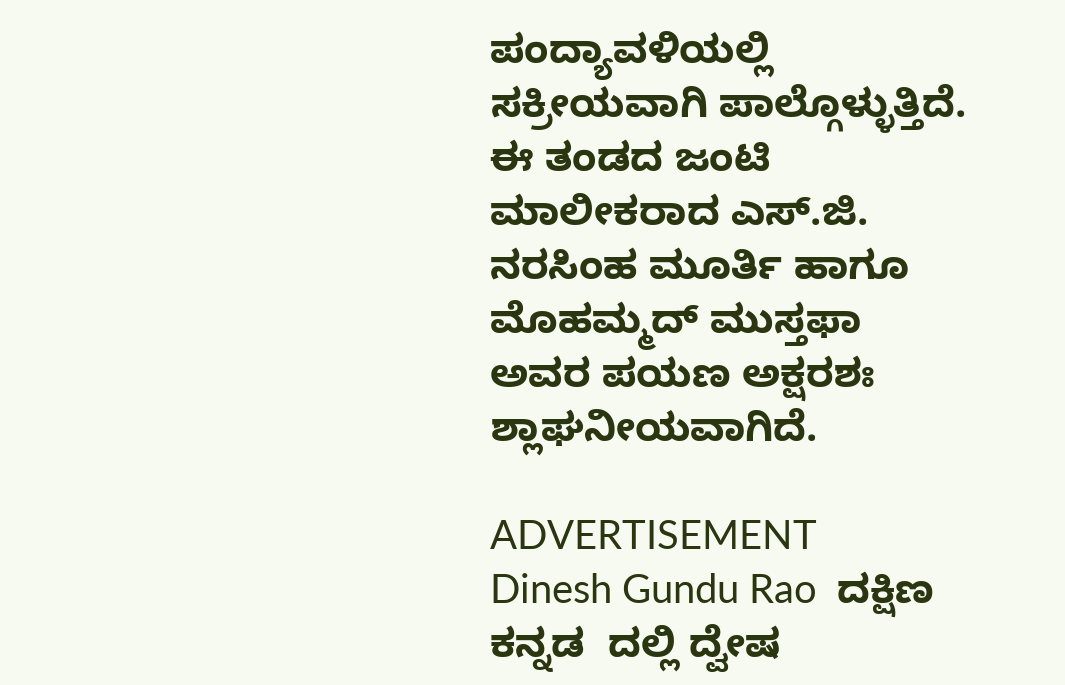ಪಂದ್ಯಾವಳಿಯಲ್ಲಿ ಸಕ್ರೀಯವಾಗಿ ಪಾಲ್ಗೊಳ್ಳುತ್ತಿದೆ. ಈ ತಂಡದ ಜಂಟಿ ಮಾಲೀಕರಾದ ಎಸ್‌.ಜಿ. ನರಸಿಂಹ ಮೂರ್ತಿ ಹಾಗೂ ಮೊಹಮ್ಮದ್‌ ಮುಸ್ತಫಾ ಅವರ ಪಯಣ ಅಕ್ಷರಶಃ ಶ್ಲಾಘನೀಯವಾಗಿದೆ.

ADVERTISEMENT
Dinesh Gundu Rao  ದಕ್ಷಿಣ ಕನ್ನಡ  ದಲ್ಲಿ ದ್ವೇಷ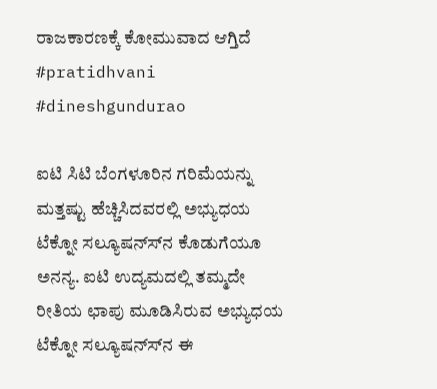ರಾಜಕಾರಣಕ್ಕೆ ಕೋಮುವಾದ ಆಗ್ತಿದೆ #pratidhvani #dineshgundurao

ಐಟಿ ಸಿಟಿ ಬೆಂಗಳೂರಿನ ಗರಿಮೆಯನ್ನು ಮತ್ತಷ್ಟು ಹೆಚ್ಚಿಸಿದವರಲ್ಲಿ ಅಭ್ಯುಧಯ ಟೆಕ್ನೋ ಸಲ್ಯೂಷನ್ಸ್‍ನ ಕೊಡುಗೆಯೂ ಅನನ್ಯ. ಐಟಿ ಉದ್ಯಮದಲ್ಲಿ ತಮ್ಮದೇ ರೀತಿಯ ಛಾಪು ಮೂಡಿಸಿರುವ ಅಭ್ಯುಧಯ ಟೆಕ್ನೋ ಸಲ್ಯೂಷನ್ಸ್‍ನ ಈ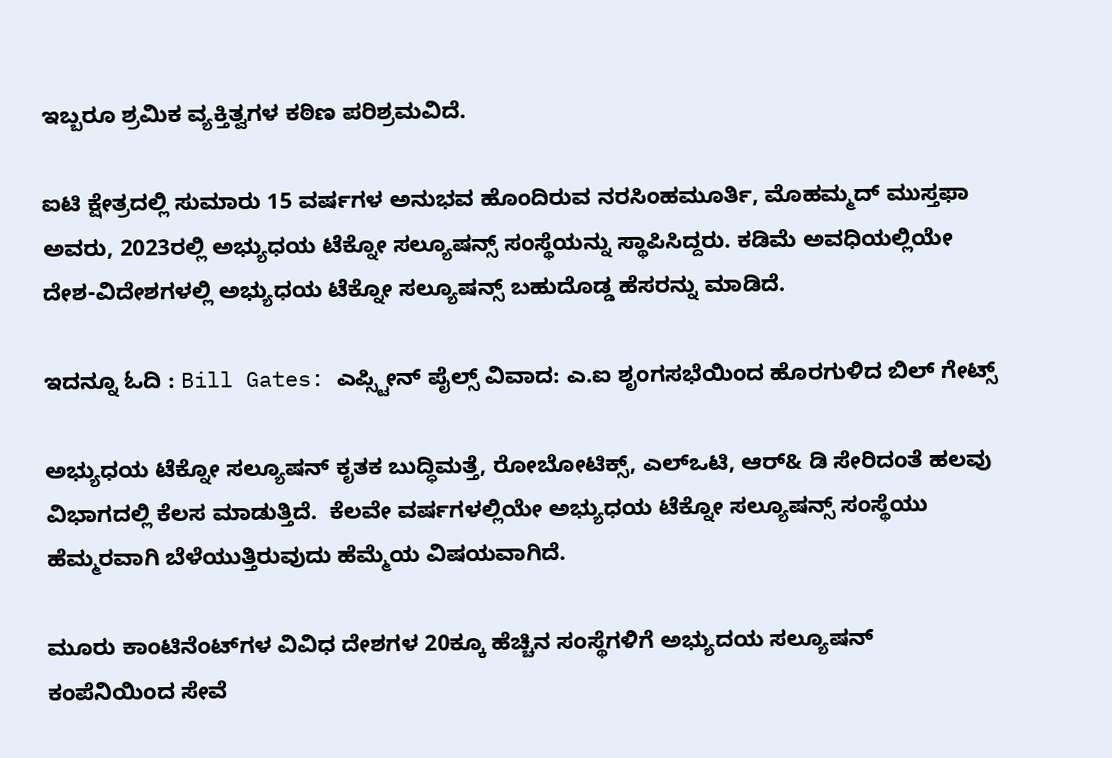ಇಬ್ಬರೂ ಶ್ರಮಿಕ ವ್ಯಕ್ತಿತ್ವಗಳ ಕಠಿಣ ಪರಿಶ್ರಮವಿದೆ.

ಐಟಿ ಕ್ಷೇತ್ರದಲ್ಲಿ ಸುಮಾರು 15 ವರ್ಷಗಳ ಅನುಭವ ಹೊಂದಿರುವ ನರಸಿಂಹಮೂರ್ತಿ, ಮೊಹಮ್ಮದ್ ಮುಸ್ತಫಾ ಅವರು, 2023ರಲ್ಲಿ ಅಭ್ಯುಧಯ ಟೆಕ್ನೋ ಸಲ್ಯೂಷನ್ಸ್ ಸಂಸ್ಥೆಯನ್ನು ಸ್ಥಾಪಿಸಿದ್ದರು. ಕಡಿಮೆ ಅವಧಿಯಲ್ಲಿಯೇ ದೇಶ-ವಿದೇಶಗಳಲ್ಲಿ ಅಭ್ಯುಧಯ ಟೆಕ್ನೋ ಸಲ್ಯೂಷನ್ಸ್ ಬಹುದೊಡ್ಡ ಹೆಸರನ್ನು ಮಾಡಿದೆ.

ಇದನ್ನೂ ಓದಿ : Bill Gates: ಎಪ್ಸ್ಟೀನ್ ಪೈಲ್ಸ್ ವಿವಾದ: ಎ.ಐ ಶೃಂಗಸಭೆಯಿಂದ ಹೊರಗುಳಿದ ಬಿಲ್ ಗೇಟ್ಸ್

ಅಭ್ಯುಧಯ ಟೆಕ್ನೋ ಸಲ್ಯೂಷನ್ ಕೃತಕ ಬುದ್ಧಿಮತ್ತೆ, ರೋಬೋಟಿಕ್ಸ್, ಎಲ್‍ಒಟಿ, ಆರ್& ಡಿ ಸೇರಿದಂತೆ ಹಲವು ವಿಭಾಗದಲ್ಲಿ ಕೆಲಸ ಮಾಡುತ್ತಿದೆ.  ಕೆಲವೇ ವರ್ಷಗಳಲ್ಲಿಯೇ ಅಭ್ಯುಧಯ ಟೆಕ್ನೋ ಸಲ್ಯೂಷನ್ಸ್ ಸಂಸ್ಥೆಯು ಹೆಮ್ಮರವಾಗಿ ಬೆಳೆಯುತ್ತಿರುವುದು ಹೆಮ್ಮೆಯ ವಿಷಯವಾಗಿದೆ.

ಮೂರು ಕಾಂಟಿನೆಂಟ್‍ಗಳ ವಿವಿಧ ದೇಶಗಳ 20ಕ್ಕೂ ಹೆಚ್ಚಿನ ಸಂಸ್ಥೆಗಳಿಗೆ ಅಭ್ಯುದಯ ಸಲ್ಯೂಷನ್‌ ಕಂಪೆನಿಯಿಂದ ಸೇವೆ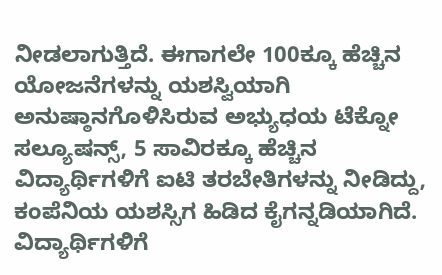ನೀಡಲಾಗುತ್ತಿದೆ. ಈಗಾಗಲೇ 100ಕ್ಕೂ ಹೆಚ್ಚಿನ ಯೋಜನೆಗಳನ್ನು ಯಶಸ್ವಿಯಾಗಿ ಅನುಷ್ಠಾನಗೊಳಿಸಿರುವ ಅಭ್ಯುಧಯ ಟೆಕ್ನೋ ಸಲ್ಯೂಷನ್ಸ್, 5 ಸಾವಿರಕ್ಕೂ ಹೆಚ್ಚಿನ ವಿದ್ಯಾರ್ಥಿಗಳಿಗೆ ಐಟಿ ತರಬೇತಿಗಳನ್ನು ನೀಡಿದ್ದು, ಕಂಪೆನಿಯ ಯಶಸ್ಸಿಗ ಹಿಡಿದ ಕೈಗನ್ನಡಿಯಾಗಿದೆ. ವಿದ್ಯಾರ್ಥಿಗಳಿಗೆ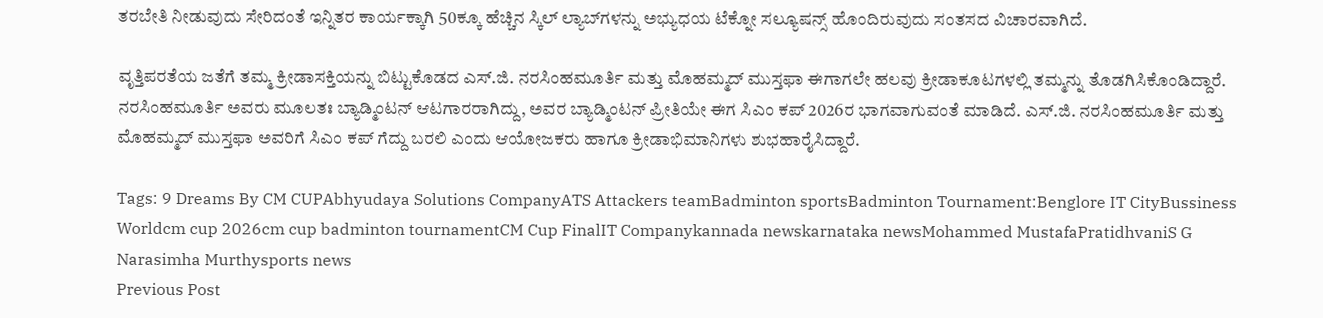ತರಬೇತಿ ನೀಡುವುದು ಸೇರಿದಂತೆ ಇನ್ನಿತರ ಕಾರ್ಯಕ್ಕಾಗಿ 50ಕ್ಕೂ ಹೆಚ್ಚಿನ ಸ್ಕಿಲ್ ಲ್ಯಾಬ್‍ಗಳನ್ನು ಅಭ್ಯುಧಯ ಟೆಕ್ನೋ ಸಲ್ಯೂಷನ್ಸ್ ಹೊಂದಿರುವುದು ಸಂತಸದ ವಿಚಾರವಾಗಿದೆ.

ವೃತ್ತಿಪರತೆಯ ಜತೆಗೆ ತಮ್ಮ ಕ್ರೀಡಾಸಕ್ತಿಯನ್ನು ಬಿಟ್ಟುಕೊಡದ ಎಸ್.ಜಿ. ನರಸಿಂಹಮೂರ್ತಿ ಮತ್ತು ಮೊಹಮ್ಮದ್ ಮುಸ್ತಫಾ ಈಗಾಗಲೇ ಹಲವು ಕ್ರೀಡಾಕೂಟಗಳಲ್ಲಿ ತಮ್ಮನ್ನು ತೊಡಗಿಸಿಕೊಂಡಿದ್ದಾರೆ. ನರಸಿಂಹಮೂರ್ತಿ ಅವರು ಮೂಲತಃ ಬ್ಯಾಡ್ಮಿಂಟನ್ ಆಟಗಾರರಾಗಿದ್ದು, ಅವರ ಬ್ಯಾಡ್ಮಿಂಟನ್ ಪ್ರೀತಿಯೇ ಈಗ ಸಿಎಂ ಕಪ್ 2026ರ ಭಾಗವಾಗುವಂತೆ ಮಾಡಿದೆ. ಎಸ್.ಜಿ. ನರಸಿಂಹಮೂರ್ತಿ ಮತ್ತು ಮೊಹಮ್ಮದ್ ಮುಸ್ತಫಾ ಅವರಿಗೆ ಸಿಎಂ ಕಪ್ ಗೆದ್ದು ಬರಲಿ ಎಂದು ಆಯೋಜಕರು ಹಾಗೂ ಕ್ರೀಡಾಭಿಮಾನಿಗಳು ಶುಭಹಾರೈಸಿದ್ದಾರೆ.

Tags: 9 Dreams By CM CUPAbhyudaya Solutions CompanyATS Attackers teamBadminton sportsBadminton Tournament:Benglore IT CityBussiness Worldcm cup 2026cm cup badminton tournamentCM Cup FinalIT Companykannada newskarnataka newsMohammed MustafaPratidhvaniS G Narasimha Murthysports news
Previous Post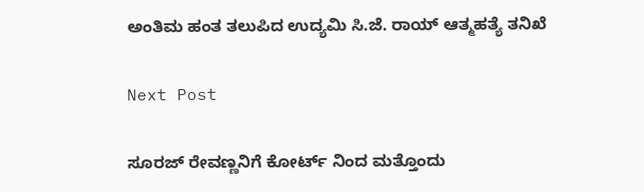ಅಂತಿಮ ಹಂತ ತಲುಪಿದ ಉದ್ಯಮಿ ಸಿ.ಜೆ. ರಾಯ್ ಆತ್ಮಹತ್ಯೆ ತನಿಖೆ

Next Post

ಸೂರಜ್ ರೇವಣ್ಣನಿಗೆ ಕೋರ್ಟ್ ನಿಂದ ಮತ್ತೊಂದು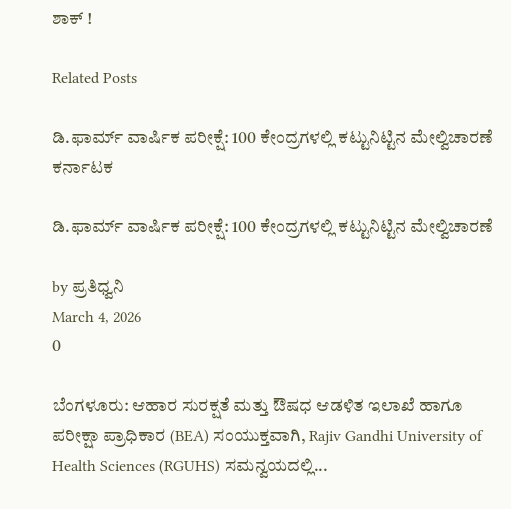ಶಾಕ್ !

Related Posts

ಡಿ.ಫಾರ್ಮ್ ವಾರ್ಷಿಕ ಪರೀಕ್ಷೆ: 100 ಕೇಂದ್ರಗಳಲ್ಲಿ ಕಟ್ಟುನಿಟ್ಟಿನ ಮೇಲ್ವಿಚಾರಣೆ
ಕರ್ನಾಟಕ

ಡಿ.ಫಾರ್ಮ್ ವಾರ್ಷಿಕ ಪರೀಕ್ಷೆ: 100 ಕೇಂದ್ರಗಳಲ್ಲಿ ಕಟ್ಟುನಿಟ್ಟಿನ ಮೇಲ್ವಿಚಾರಣೆ

by ಪ್ರತಿಧ್ವನಿ
March 4, 2026
0

ಬೆಂಗಳೂರು: ಆಹಾರ ಸುರಕ್ಷತೆ ಮತ್ತು ಔಷಧ ಆಡಳಿತ ಇಲಾಖೆ ಹಾಗೂ ಪರೀಕ್ಷಾ ಪ್ರಾಧಿಕಾರ (BEA) ಸಂಯುಕ್ತವಾಗಿ, Rajiv Gandhi University of Health Sciences (RGUHS) ಸಮನ್ವಯದಲ್ಲಿ...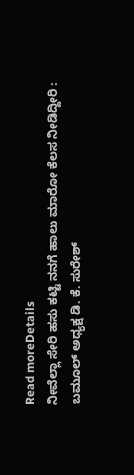Read moreDetails
ನೀವೆಲ್ಲಾ ಸೇರಿ ಹಸು ಕಟ್ಟಿ ನನಗೆ ಹಾಲು ಮಾರೋ ಕೆಲಸ ನೀಡಿದ್ದೀರಿ : ಬಮೂಲ್‌ ಅಧ್ಯಕ್ಷ ಡಿ. ಕೆ. ಸುರೇಶ್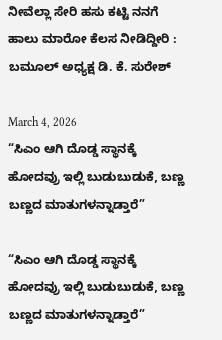ನೀವೆಲ್ಲಾ ಸೇರಿ ಹಸು ಕಟ್ಟಿ ನನಗೆ ಹಾಲು ಮಾರೋ ಕೆಲಸ ನೀಡಿದ್ದೀರಿ : ಬಮೂಲ್‌ ಅಧ್ಯಕ್ಷ ಡಿ. ಕೆ. ಸುರೇಶ್

March 4, 2026
“ಸಿಎಂ ಆಗಿ ದೊಡ್ಡ ಸ್ಥಾನಕ್ಕೆ ಹೋದವ್ರು ಇಲ್ಲಿ ಬುಡುಬುಡುಕೆ, ಬಣ್ಣ ಬಣ್ಣದ ಮಾತುಗಳನ್ನಾಡ್ತಾರೆ”

“ಸಿಎಂ ಆಗಿ ದೊಡ್ಡ ಸ್ಥಾನಕ್ಕೆ ಹೋದವ್ರು ಇಲ್ಲಿ ಬುಡುಬುಡುಕೆ, ಬಣ್ಣ ಬಣ್ಣದ ಮಾತುಗಳನ್ನಾಡ್ತಾರೆ”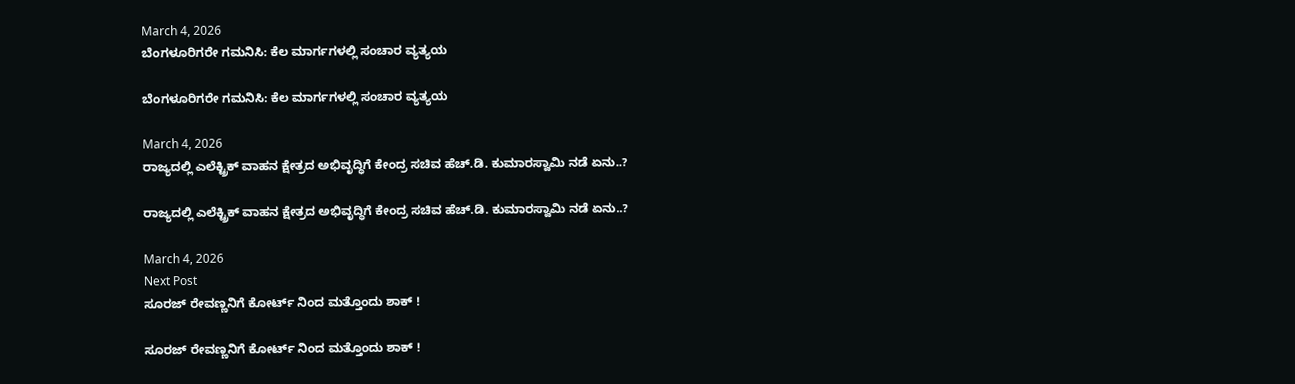March 4, 2026
ಬೆಂಗಳೂರಿಗರೇ ಗಮನಿಸಿ: ಕೆಲ ಮಾರ್ಗಗಳಲ್ಲಿ ಸಂಚಾರ ವ್ಯತ್ಯಯ

ಬೆಂಗಳೂರಿಗರೇ ಗಮನಿಸಿ: ಕೆಲ ಮಾರ್ಗಗಳಲ್ಲಿ ಸಂಚಾರ ವ್ಯತ್ಯಯ

March 4, 2026
ರಾಜ್ಯದಲ್ಲಿ ಎಲೆಕ್ಟ್ರಿಕ್ ವಾಹನ ಕ್ಷೇತ್ರದ ಅಭಿವೃದ್ಧಿಗೆ ಕೇಂದ್ರ ಸಚಿವ ಹೆಚ್.ಡಿ. ಕುಮಾರಸ್ವಾಮಿ ನಡೆ ಏನು..?

ರಾಜ್ಯದಲ್ಲಿ ಎಲೆಕ್ಟ್ರಿಕ್ ವಾಹನ ಕ್ಷೇತ್ರದ ಅಭಿವೃದ್ಧಿಗೆ ಕೇಂದ್ರ ಸಚಿವ ಹೆಚ್.ಡಿ. ಕುಮಾರಸ್ವಾಮಿ ನಡೆ ಏನು..?

March 4, 2026
Next Post
ಸೂರಜ್ ರೇವಣ್ಣನಿಗೆ ಕೋರ್ಟ್ ನಿಂದ ಮತ್ತೊಂದು ಶಾಕ್ !

ಸೂರಜ್ ರೇವಣ್ಣನಿಗೆ ಕೋರ್ಟ್ ನಿಂದ ಮತ್ತೊಂದು ಶಾಕ್ !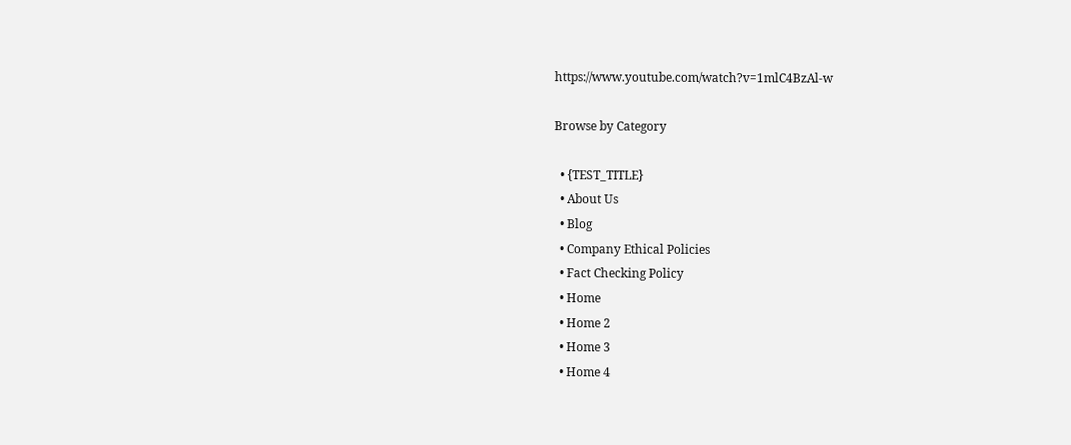https://www.youtube.com/watch?v=1mlC4BzAl-w

Browse by Category

  • {TEST_TITLE}
  • About Us
  • Blog
  • Company Ethical Policies
  • Fact Checking Policy
  • Home
  • Home 2
  • Home 3
  • Home 4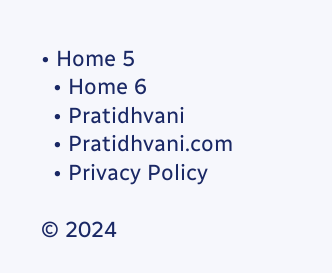• Home 5
  • Home 6
  • Pratidhvani
  • Pratidhvani.com
  • Privacy Policy

© 2024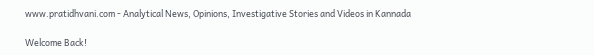www.pratidhvani.com - Analytical News, Opinions, Investigative Stories and Videos in Kannada

Welcome Back!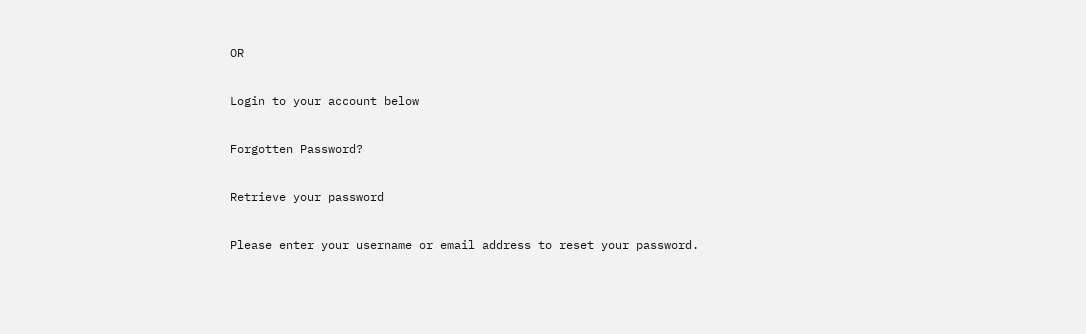OR

Login to your account below

Forgotten Password?

Retrieve your password

Please enter your username or email address to reset your password.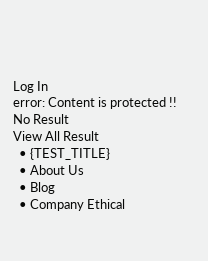Log In
error: Content is protected !!
No Result
View All Result
  • {TEST_TITLE}
  • About Us
  • Blog
  • Company Ethical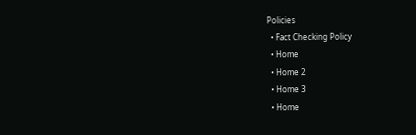Policies
  • Fact Checking Policy
  • Home
  • Home 2
  • Home 3
  • Home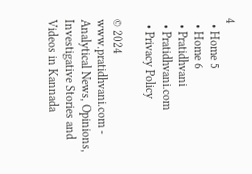4
  • Home 5
  • Home 6
  • Pratidhvani
  • Pratidhvani.com
  • Privacy Policy

© 2024 www.pratidhvani.com - Analytical News, Opinions, Investigative Stories and Videos in Kannada